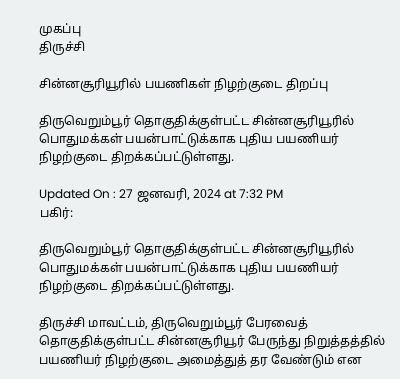முகப்பு
திருச்சி

சின்னசூரியூரில் பயணிகள் நிழற்குடை திறப்பு

திருவெறும்பூர் தொகுதிக்குள்பட்ட சின்னசூரியூரில் பொதுமக்கள் பயன்பாட்டுக்காக புதிய பயணியர் நிழற்குடை திறக்கப்பட்டுள்ளது.

Updated On : 27 ஜனவரி, 2024 at 7:32 PM
பகிர்:

திருவெறும்பூர் தொகுதிக்குள்பட்ட சின்னசூரியூரில் பொதுமக்கள் பயன்பாட்டுக்காக புதிய பயணியர் நிழற்குடை திறக்கப்பட்டுள்ளது.

திருச்சி மாவட்டம், திருவெறும்பூர் பேரவைத் தொகுதிக்குள்பட்ட சின்னசூரியூர் பேருந்து நிறுத்தத்தில் பயணியர் நிழற்குடை அமைத்துத் தர வேண்டும் என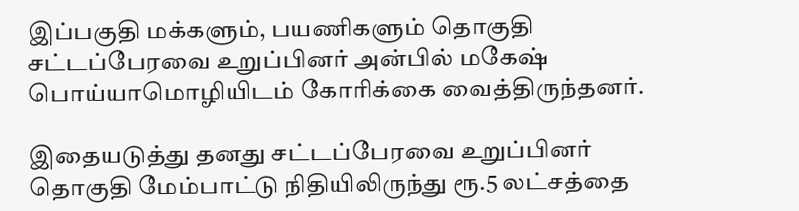இப்பகுதி மக்களும், பயணிகளும் தொகுதி சட்டப்பேரவை உறுப்பினர் அன்பில் மகேஷ் பொய்யாமொழியிடம் கோரிக்கை வைத்திருந்தனர்.

இதையடுத்து தனது சட்டப்பேரவை உறுப்பினர் தொகுதி மேம்பாட்டு நிதியிலிருந்து ரூ.5 லட்சத்தை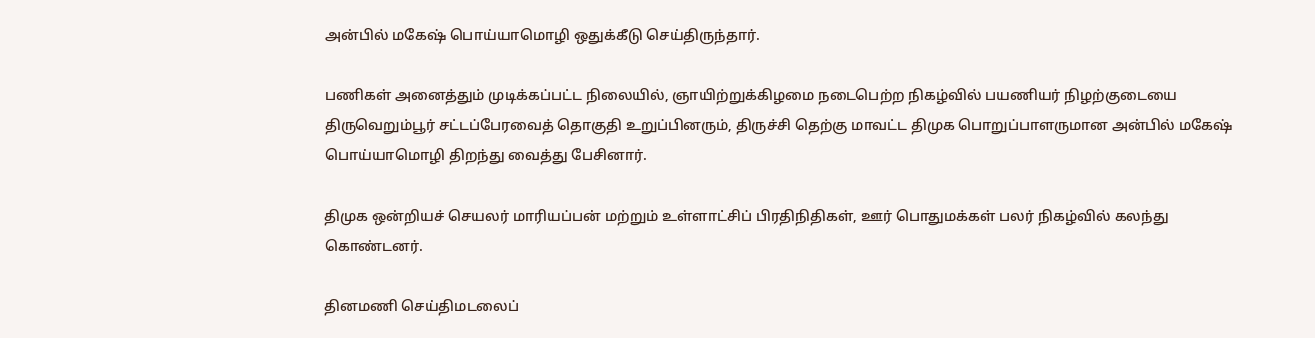அன்பில் மகேஷ் பொய்யாமொழி ஒதுக்கீடு செய்திருந்தார்.

பணிகள் அனைத்தும் முடிக்கப்பட்ட நிலையில், ஞாயிற்றுக்கிழமை நடைபெற்ற நிகழ்வில் பயணியர் நிழற்குடையை திருவெறும்பூர் சட்டப்பேரவைத் தொகுதி உறுப்பினரும், திருச்சி தெற்கு மாவட்ட திமுக பொறுப்பாளருமான அன்பில் மகேஷ் பொய்யாமொழி திறந்து வைத்து பேசினார்.

திமுக ஒன்றியச் செயலர் மாரியப்பன் மற்றும் உள்ளாட்சிப் பிரதிநிதிகள், ஊர் பொதுமக்கள் பலர் நிகழ்வில் கலந்து கொண்டனர்.

தினமணி செய்திமடலைப்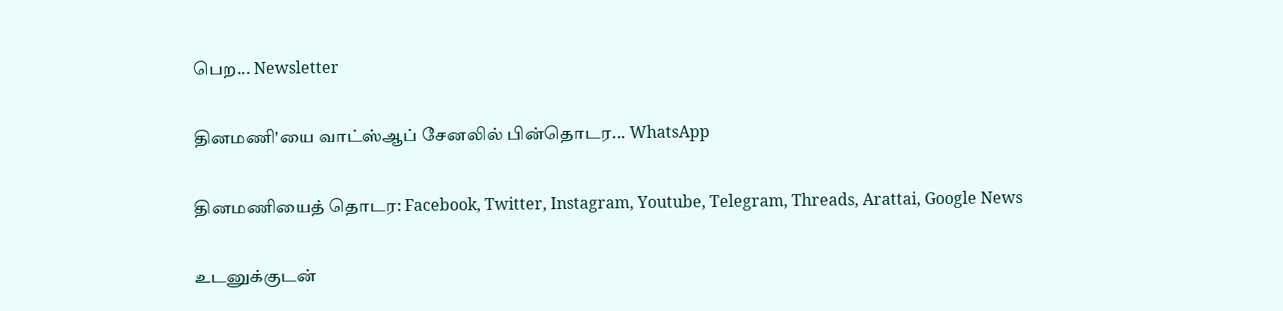பெற... Newsletter

தினமணி'யை வாட்ஸ்ஆப் சேனலில் பின்தொடர... WhatsApp

தினமணியைத் தொடர: Facebook, Twitter, Instagram, Youtube, Telegram, Threads, Arattai, Google News

உடனுக்குடன்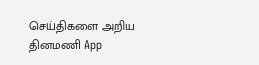செய்திகளை அறிய தினமணி App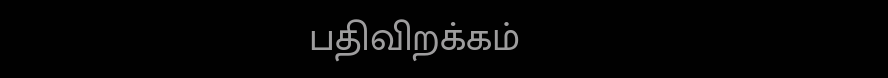பதிவிறக்கம்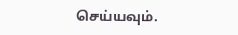செய்யவும்.